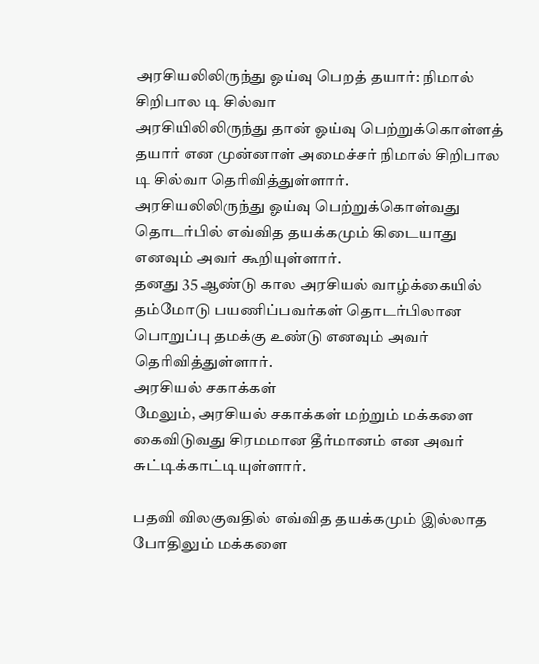அரசியலிலிருந்து ஓய்வு பெறத் தயார்: நிமால் சிறிபால டி சில்வா
அரசியிலிலிருந்து தான் ஓய்வு பெற்றுக்கொள்ளத் தயார் என முன்னாள் அமைச்சர் நிமால் சிறிபால டி சில்வா தெரிவித்துள்ளார்.
அரசியலிலிருந்து ஓய்வு பெற்றுக்கொள்வது தொடர்பில் எவ்வித தயக்கமும் கிடையாது எனவும் அவர் கூறியுள்ளார்.
தனது 35 ஆண்டு கால அரசியல் வாழ்க்கையில் தம்மோடு பயணிப்பவர்கள் தொடர்பிலான பொறுப்பு தமக்கு உண்டு எனவும் அவர் தெரிவித்துள்ளார்.
அரசியல் சகாக்கள்
மேலும், அரசியல் சகாக்கள் மற்றும் மக்களை கைவிடுவது சிரமமான தீர்மானம் என அவர் சுட்டிக்காட்டியுள்ளார்.

பதவி விலகுவதில் எவ்வித தயக்கமும் இல்லாத போதிலும் மக்களை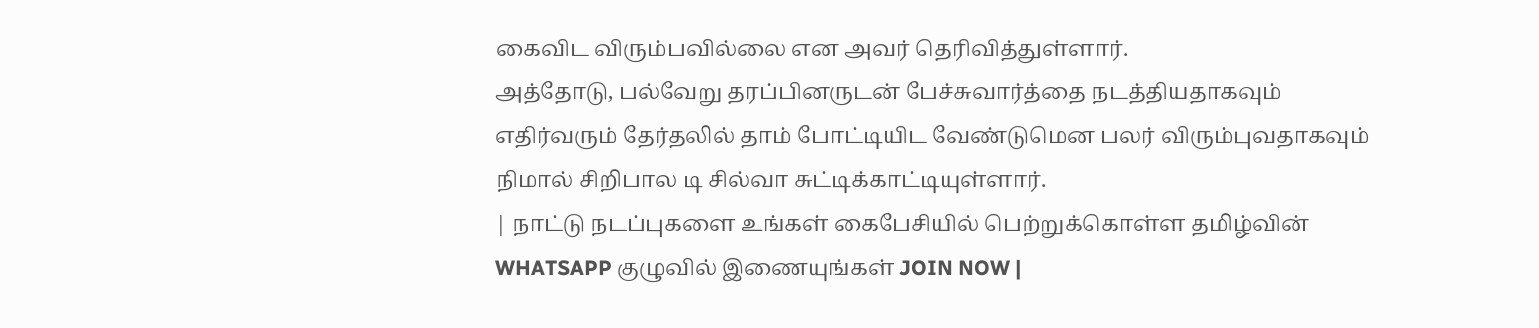கைவிட விரும்பவில்லை என அவர் தெரிவித்துள்ளார்.
அத்தோடு, பல்வேறு தரப்பினருடன் பேச்சுவார்த்தை நடத்தியதாகவும் எதிர்வரும் தேர்தலில் தாம் போட்டியிட வேண்டுமென பலர் விரும்புவதாகவும் நிமால் சிறிபால டி சில்வா சுட்டிக்காட்டியுள்ளார்.
| நாட்டு நடப்புகளை உங்கள் கைபேசியில் பெற்றுக்கொள்ள தமிழ்வின் WHATSAPP குழுவில் இணையுங்கள் JOIN NOW |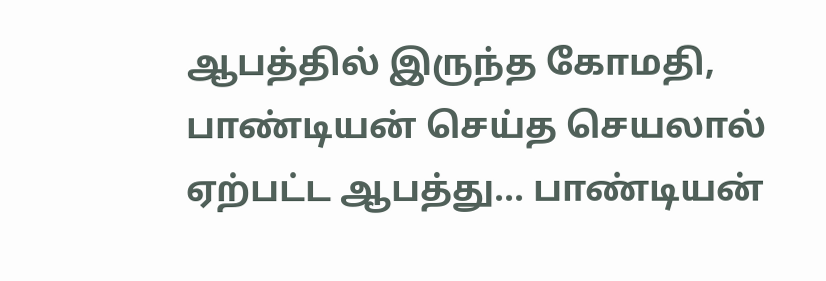ஆபத்தில் இருந்த கோமதி, பாண்டியன் செய்த செயலால் ஏற்பட்ட ஆபத்து... பாண்டியன்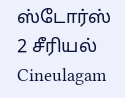ஸ்டோர்ஸ் 2 சீரியல் Cineulagam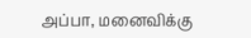அப்பா, மனைவிக்கு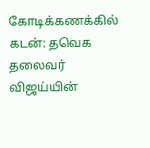கோடிக்கணக்கில் கடன்: தவெக தலைவர் விஜய்யின்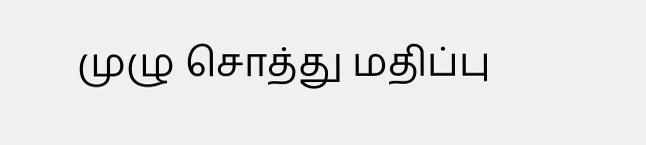முழு சொத்து மதிப்பு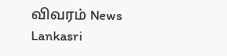விவரம் News Lankasri